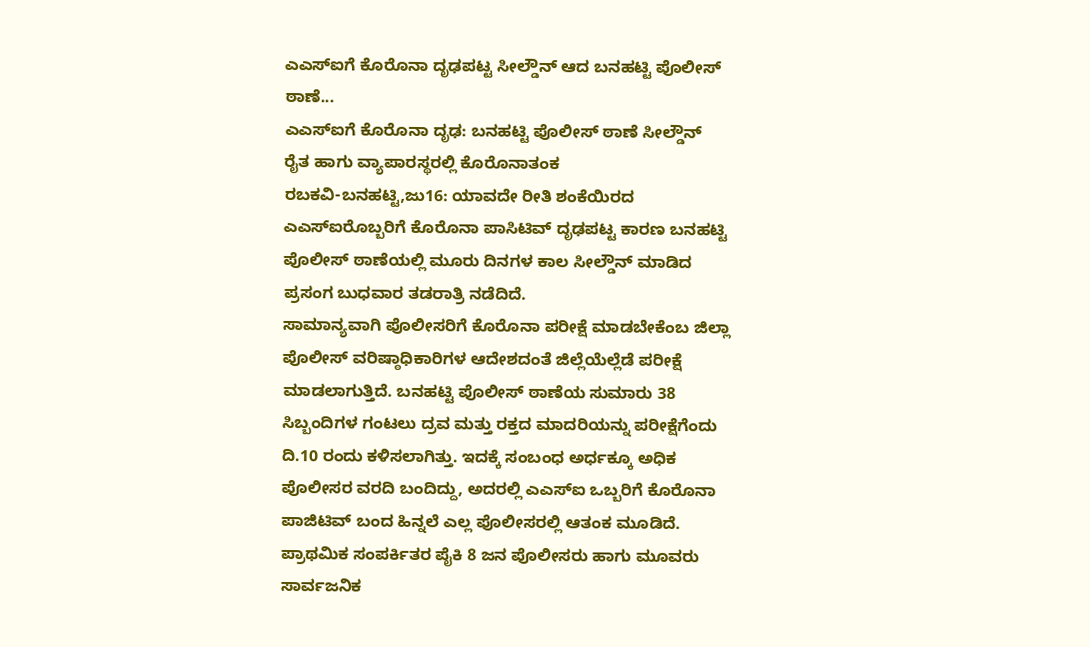ಎಎಸ್ಐಗೆ ಕೊರೊನಾ ದೃಢಪಟ್ಟ ಸೀಲ್ಡೌನ್ ಆದ ಬನಹಟ್ಟಿ ಪೊಲೀಸ್ ಠಾಣೆ...
ಎಎಸ್ಐಗೆ ಕೊರೊನಾ ದೃಢ: ಬನಹಟ್ಟಿ ಪೊಲೀಸ್ ಠಾಣೆ ಸೀಲ್ಡೌನ್
ರೈತ ಹಾಗು ವ್ಯಾಪಾರಸ್ಥರಲ್ಲಿ ಕೊರೊನಾತಂಕ
ರಬಕವಿ-ಬನಹಟ್ಟಿ,ಜು16: ಯಾವದೇ ರೀತಿ ಶಂಕೆಯಿರದ ಎಎಸ್ಐರೊಬ್ಬರಿಗೆ ಕೊರೊನಾ ಪಾಸಿಟಿವ್ ದೃಢಪಟ್ಟ ಕಾರಣ ಬನಹಟ್ಟಿ ಪೊಲೀಸ್ ಠಾಣೆಯಲ್ಲಿ ಮೂರು ದಿನಗಳ ಕಾಲ ಸೀಲ್ಡೌನ್ ಮಾಡಿದ ಪ್ರಸಂಗ ಬುಧವಾರ ತಡರಾತ್ರಿ ನಡೆದಿದೆ.
ಸಾಮಾನ್ಯವಾಗಿ ಪೊಲೀಸರಿಗೆ ಕೊರೊನಾ ಪರೀಕ್ಷೆ ಮಾಡಬೇಕೆಂಬ ಜಿಲ್ಲಾ ಪೊಲೀಸ್ ವರಿಷ್ಠಾಧಿಕಾರಿಗಳ ಆದೇಶದಂತೆ ಜಿಲ್ಲೆಯೆಲ್ಲೆಡೆ ಪರೀಕ್ಷೆ ಮಾಡಲಾಗುತ್ತಿದೆ. ಬನಹಟ್ಟಿ ಪೊಲೀಸ್ ಠಾಣೆಯ ಸುಮಾರು 38 ಸಿಬ್ಬಂದಿಗಳ ಗಂಟಲು ದ್ರವ ಮತ್ತು ರಕ್ತದ ಮಾದರಿಯನ್ನು ಪರೀಕ್ಷೆಗೆಂದು ದಿ.10 ರಂದು ಕಳಿಸಲಾಗಿತ್ತು. ಇದಕ್ಕೆ ಸಂಬಂಧ ಅರ್ಧಕ್ಕೂ ಅಧಿಕ ಪೊಲೀಸರ ವರದಿ ಬಂದಿದ್ದು, ಅದರಲ್ಲಿ ಎಎಸ್ಐ ಒಬ್ಬರಿಗೆ ಕೊರೊನಾ ಪಾಜಿಟಿವ್ ಬಂದ ಹಿನ್ನಲೆ ಎಲ್ಲ ಪೊಲೀಸರಲ್ಲಿ ಆತಂಕ ಮೂಡಿದೆ. ಪ್ರಾಥಮಿಕ ಸಂಪರ್ಕಿತರ ಪೈಕಿ 8 ಜನ ಪೊಲೀಸರು ಹಾಗು ಮೂವರು ಸಾರ್ವಜನಿಕ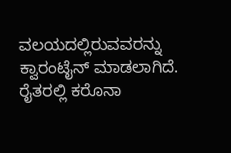ವಲಯದಲ್ಲಿರುವವರನ್ನು ಕ್ವಾರಂಟೈನ್ ಮಾಡಲಾಗಿದೆ.
ರೈತರಲ್ಲಿ ಕರೊನಾ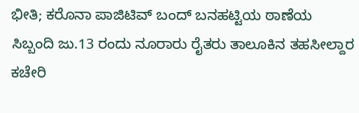ಭೀತಿ; ಕರೊನಾ ಪಾಜಿಟಿವ್ ಬಂದ್ ಬನಹಟ್ಟಿಯ ಠಾಣೆಯ ಸಿಬ್ಬಂದಿ ಜು.13 ರಂದು ನೂರಾರು ರೈತರು ತಾಲೂಕಿನ ತಹಸೀಲ್ದಾರ ಕಚೇರಿ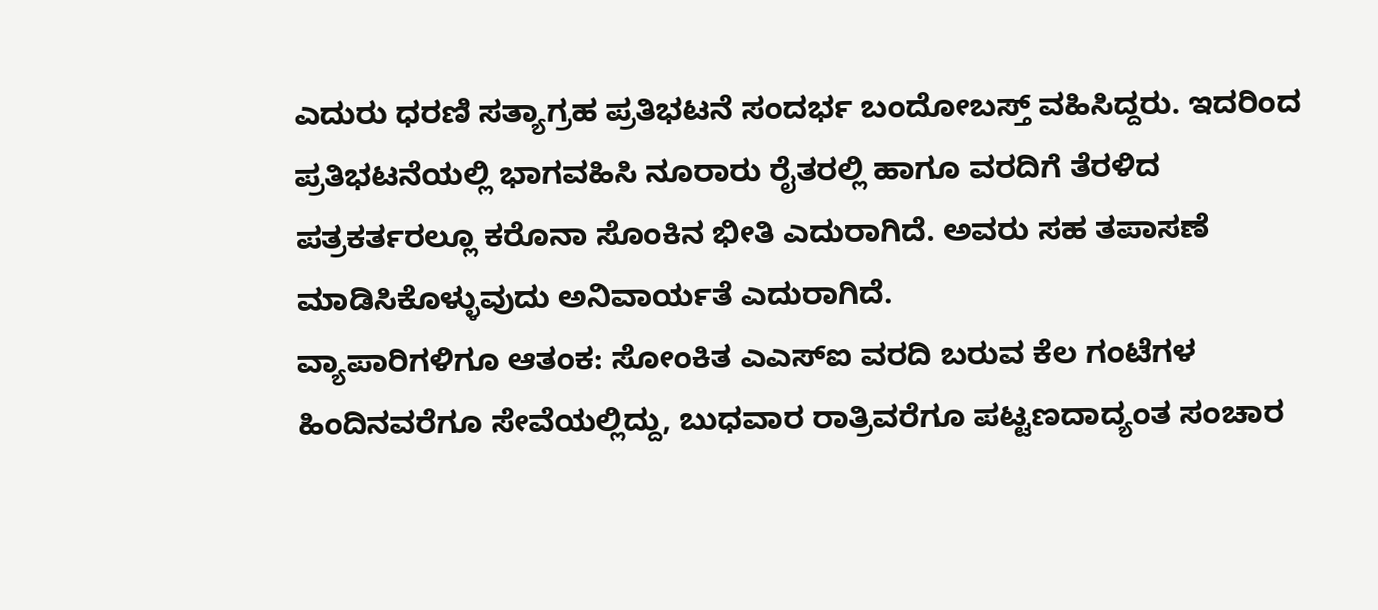ಎದುರು ಧರಣಿ ಸತ್ಯಾಗ್ರಹ ಪ್ರತಿಭಟನೆ ಸಂದರ್ಭ ಬಂದೋಬಸ್ತ್ ವಹಿಸಿದ್ದರು. ಇದರಿಂದ ಪ್ರತಿಭಟನೆಯಲ್ಲಿ ಭಾಗವಹಿಸಿ ನೂರಾರು ರೈತರಲ್ಲಿ ಹಾಗೂ ವರದಿಗೆ ತೆರಳಿದ ಪತ್ರಕರ್ತರಲ್ಲೂ ಕರೊನಾ ಸೊಂಕಿನ ಭೀತಿ ಎದುರಾಗಿದೆ. ಅವರು ಸಹ ತಪಾಸಣೆ ಮಾಡಿಸಿಕೊಳ್ಳುವುದು ಅನಿವಾರ್ಯತೆ ಎದುರಾಗಿದೆ.
ವ್ಯಾಪಾರಿಗಳಿಗೂ ಆತಂಕ: ಸೋಂಕಿತ ಎಎಸ್ಐ ವರದಿ ಬರುವ ಕೆಲ ಗಂಟೆಗಳ ಹಿಂದಿನವರೆಗೂ ಸೇವೆಯಲ್ಲಿದ್ದು, ಬುಧವಾರ ರಾತ್ರಿವರೆಗೂ ಪಟ್ಟಣದಾದ್ಯಂತ ಸಂಚಾರ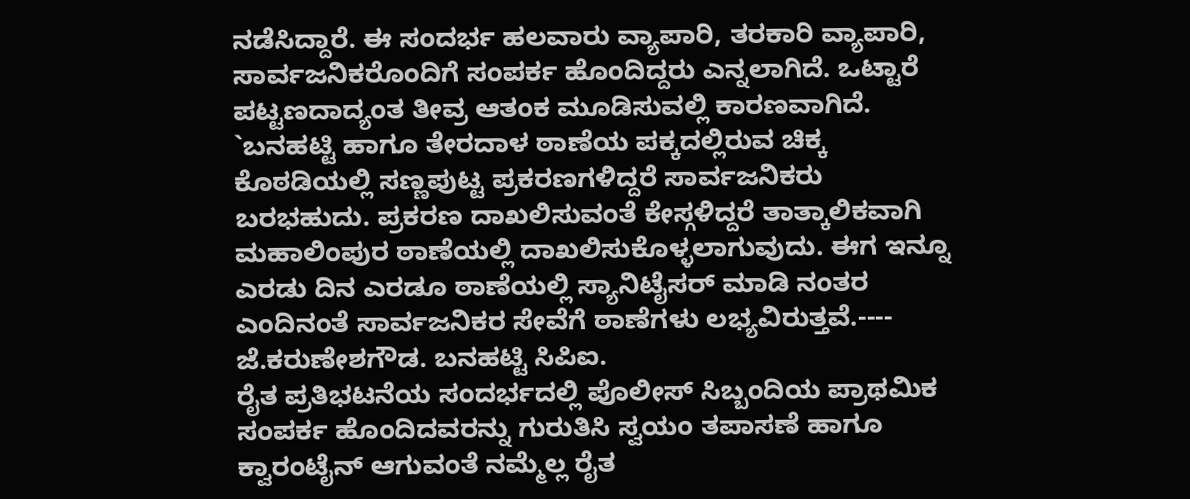ನಡೆಸಿದ್ದಾರೆ. ಈ ಸಂದರ್ಭ ಹಲವಾರು ವ್ಯಾಪಾರಿ, ತರಕಾರಿ ವ್ಯಾಪಾರಿ, ಸಾರ್ವಜನಿಕರೊಂದಿಗೆ ಸಂಪರ್ಕ ಹೊಂದಿದ್ದರು ಎನ್ನಲಾಗಿದೆ. ಒಟ್ಟಾರೆ ಪಟ್ಟಣದಾದ್ಯಂತ ತೀವ್ರ ಆತಂಕ ಮೂಡಿಸುವಲ್ಲಿ ಕಾರಣವಾಗಿದೆ.
`ಬನಹಟ್ಟಿ ಹಾಗೂ ತೇರದಾಳ ಠಾಣೆಯ ಪಕ್ಕದಲ್ಲಿರುವ ಚಿಕ್ಕ ಕೊಠಡಿಯಲ್ಲಿ ಸಣ್ಣಪುಟ್ಟ ಪ್ರಕರಣಗಳಿದ್ದರೆ ಸಾರ್ವಜನಿಕರು ಬರಭಹುದು. ಪ್ರಕರಣ ದಾಖಲಿಸುವಂತೆ ಕೇಸ್ಗಳಿದ್ದರೆ ತಾತ್ಕಾಲಿಕವಾಗಿ ಮಹಾಲಿಂಪುರ ಠಾಣೆಯಲ್ಲಿ ದಾಖಲಿಸುಕೊಳ್ಳಲಾಗುವುದು. ಈಗ ಇನ್ನೂ ಎರಡು ದಿನ ಎರಡೂ ಠಾಣೆಯಲ್ಲಿ ಸ್ಯಾನಿಟೈಸರ್ ಮಾಡಿ ನಂತರ ಎಂದಿನಂತೆ ಸಾರ್ವಜನಿಕರ ಸೇವೆಗೆ ಠಾಣೆಗಳು ಲಭ್ಯವಿರುತ್ತವೆ.---- ಜೆ.ಕರುಣೇಶಗೌಡ. ಬನಹಟ್ಟಿ ಸಿಪಿಐ.
ರೈತ ಪ್ರತಿಭಟನೆಯ ಸಂದರ್ಭದಲ್ಲಿ ಪೊಲೀಸ್ ಸಿಬ್ಬಂದಿಯ ಪ್ರಾಥಮಿಕ ಸಂಪರ್ಕ ಹೊಂದಿದವರನ್ನು ಗುರುತಿಸಿ ಸ್ವಯಂ ತಪಾಸಣೆ ಹಾಗೂ ಕ್ವಾರಂಟೈನ್ ಆಗುವಂತೆ ನಮ್ಮೆಲ್ಲ ರೈತ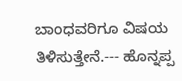ಬಾಂಧವರಿಗೂ ವಿಷಯ ತಿಳಿಸುತ್ತೇನೆ.--- ಹೊನ್ನಪ್ಪ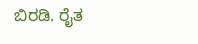ಬಿರಡಿ. ರೈತ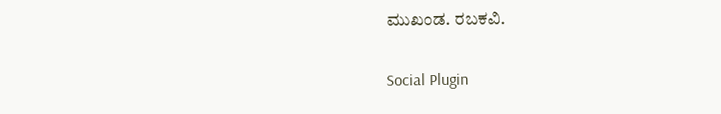ಮುಖಂಡ. ರಬಕವಿ.

Social Plugin